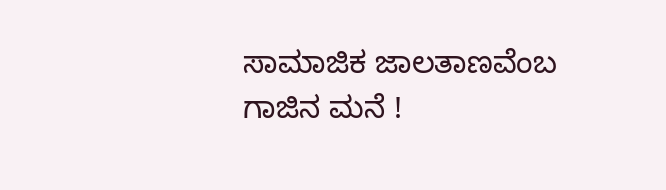ಸಾಮಾಜಿಕ ಜಾಲತಾಣವೆಂಬ ಗಾಜಿನ ಮನೆ !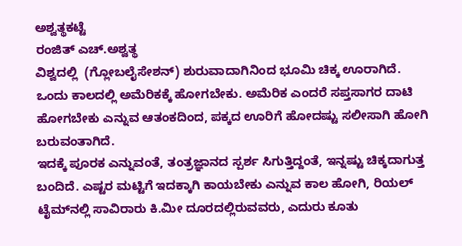ಅಶ್ವತ್ಥಕಟ್ಟೆ
ರಂಜಿತ್ ಎಚ್.ಅಶ್ವತ್ಥ
ವಿಶ್ವದಲ್ಲಿ  (ಗ್ಲೋಬಲೈಸೇಶನ್) ಶುರುವಾದಾಗಿನಿಂದ ಭೂಮಿ ಚಿಕ್ಕ ಊರಾಗಿದೆ. ಒಂದು ಕಾಲದಲ್ಲಿ ಅಮೆರಿಕಕ್ಕೆ ಹೋಗಬೇಕು. ಅಮೆರಿಕ ಎಂದರೆ ಸಪ್ತಸಾಗರ ದಾಟಿ ಹೋಗಬೇಕು ಎನ್ನುವ ಆತಂಕದಿಂದ, ಪಕ್ಕದ ಊರಿಗೆ ಹೋದಷ್ಟು ಸಲೀಸಾಗಿ ಹೋಗಿ ಬರುವಂತಾಗಿದೆ.
ಇದಕ್ಕೆ ಪೂರಕ ಎನ್ನುವಂತೆ, ತಂತ್ರಜ್ಞಾನದ ಸ್ಪರ್ಶ ಸಿಗುತ್ತಿದ್ದಂತೆ, ಇನ್ನಷ್ಟು ಚಿಕ್ಕದಾಗುತ್ತ ಬಂದಿದೆ. ಎಷ್ಟರ ಮಟ್ಟಿಗೆ ಇದಕ್ಕಾಗಿ ಕಾಯಬೇಕು ಎನ್ನುವ ಕಾಲ ಹೋಗಿ, ರಿಯಲ್ ಟೈಮ್‌ನಲ್ಲಿ ಸಾವಿರಾರು ಕಿ.ಮೀ ದೂರದಲ್ಲಿರುವವರು, ಎದುರು ಕೂತು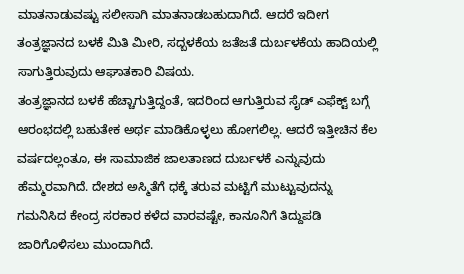ಮಾತನಾಡುವಷ್ಟು ಸಲೀಸಾಗಿ ಮಾತನಾಡಬಹುದಾಗಿದೆ. ಆದರೆ ಇದೀಗ ತಂತ್ರಜ್ಞಾನದ ಬಳಕೆ ಮಿತಿ ಮೀರಿ, ಸದ್ಬಳಕೆಯ ಜತೆಜತೆ ದುರ್ಬಳಕೆಯ ಹಾದಿಯಲ್ಲಿ ಸಾಗುತ್ತಿರುವುದು ಆಘಾತಕಾರಿ ವಿಷಯ.
ತಂತ್ರಜ್ಞಾನದ ಬಳಕೆ ಹೆಚ್ಚಾಗುತ್ತಿದ್ದಂತೆ, ಇದರಿಂದ ಆಗುತ್ತಿರುವ ಸೈಡ್ ಎಫೆಕ್ಟ್ ಬಗ್ಗೆ ಆರಂಭದಲ್ಲಿ ಬಹುತೇಕ ಅರ್ಥ ಮಾಡಿಕೊಳ್ಳಲು ಹೋಗಲಿಲ್ಲ. ಆದರೆ ಇತ್ತೀಚಿನ ಕೆಲ ವರ್ಷದಲ್ಲಂತೂ, ಈ ಸಾಮಾಜಿಕ ಜಾಲತಾಣದ ದುರ್ಬಳಕೆ ಎನ್ನುವುದು ಹೆಮ್ಮರವಾಗಿದೆ. ದೇಶದ ಅಸ್ಮಿತೆಗೆ ಧಕ್ಕೆ ತರುವ ಮಟ್ಟಿಗೆ ಮುಟ್ಟುವುದನ್ನು ಗಮನಿಸಿದ ಕೇಂದ್ರ ಸರಕಾರ ಕಳೆದ ವಾರವಷ್ಟೇ, ಕಾನೂನಿಗೆ ತಿದ್ದುಪಡಿ ಜಾರಿಗೊಳಿಸಲು ಮುಂದಾಗಿದೆ.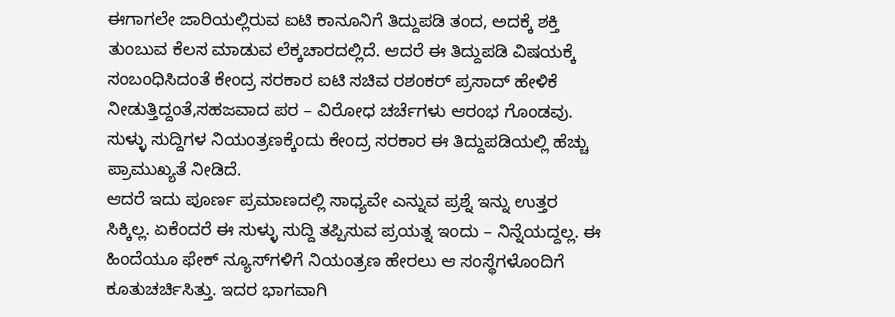ಈಗಾಗಲೇ ಜಾರಿಯಲ್ಲಿರುವ ಐಟಿ ಕಾನೂನಿಗೆ ತಿದ್ದುಪಡಿ ತಂದ, ಅದಕ್ಕೆ ಶಕ್ತಿ ತುಂಬುವ ಕೆಲಸ ಮಾಡುವ ಲೆಕ್ಕಚಾರದಲ್ಲಿದೆ. ಆದರೆ ಈ ತಿದ್ದುಪಡಿ ವಿಷಯಕ್ಕೆ ಸಂಬಂಧಿಸಿದಂತೆ ಕೇಂದ್ರ ಸರಕಾರ ಐಟಿ ಸಚಿವ ರಶಂಕರ್ ಪ್ರಸಾದ್ ಹೇಳಿಕೆ ನೀಡುತ್ತಿದ್ದಂತೆ,ಸಹಜವಾದ ಪರ – ವಿರೋಧ ಚರ್ಚೆಗಳು ಆರಂಭ ಗೊಂಡವು. ಸುಳ್ಳು ಸುದ್ದಿಗಳ ನಿಯಂತ್ರಣಕ್ಕೆಂದು ಕೇಂದ್ರ ಸರಕಾರ ಈ ತಿದ್ದುಪಡಿಯಲ್ಲಿ ಹೆಚ್ಚು ಪ್ರಾಮುಖ್ಯತೆ ನೀಡಿದೆ.
ಆದರೆ ಇದು ಪೂರ್ಣ ಪ್ರಮಾಣದಲ್ಲಿ ಸಾಧ್ಯವೇ ಎನ್ನುವ ಪ್ರಶ್ನೆ ಇನ್ನು ಉತ್ತರ ಸಿಕ್ಕಿಲ್ಲ. ಏಕೆಂದರೆ ಈ ಸುಳ್ಳು ಸುದ್ದಿ ತಪ್ಪಿಸುವ ಪ್ರಯತ್ನ ಇಂದು – ನಿನ್ನೆಯದ್ದಲ್ಲ. ಈ ಹಿಂದೆಯೂ ಫೇಕ್ ನ್ಯೂಸ್‌ಗಳಿಗೆ ನಿಯಂತ್ರಣ ಹೇರಲು ಆ ಸಂಸ್ಥೆಗಳೊಂದಿಗೆ ಕೂತುಚರ್ಚಿಸಿತ್ತು. ಇದರ ಭಾಗವಾಗಿ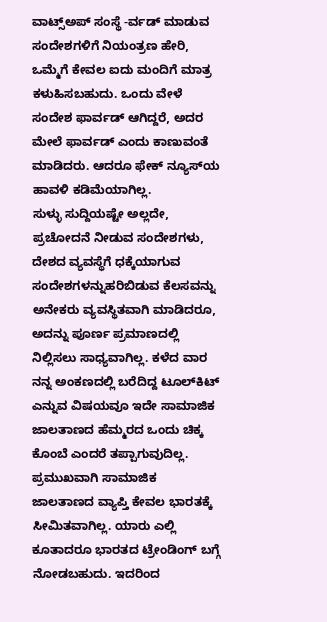ವಾಟ್ಸ್‌ಅಪ್ ಸಂಸ್ಥೆ -ರ್ವಡ್ ಮಾಡುವ ಸಂದೇಶಗಳಿಗೆ ನಿಯಂತ್ರಣ ಹೇರಿ, ಒಮ್ಮೆಗೆ ಕೇವಲ ಐದು ಮಂದಿಗೆ ಮಾತ್ರ ಕಳುಹಿಸಬಹುದು. ಒಂದು ವೇಳೆ ಸಂದೇಶ ಫಾರ್ವಡ್ ಆಗಿದ್ದರೆ, ಅದರ ಮೇಲೆ ಫಾರ್ವಡ್ ಎಂದು ಕಾಣುವಂತೆ ಮಾಡಿದರು. ಆದರೂ ಫೇಕ್ ನ್ಯೂಸ್‌ಯ ಹಾವಳಿ ಕಡಿಮೆಯಾಗಿಲ್ಲ.
ಸುಳ್ಳು ಸುದ್ದಿಯಷ್ಟೇ ಅಲ್ಲದೇ, ಪ್ರಚೋದನೆ ನೀಡುವ ಸಂದೇಶಗಳು, ದೇಶದ ವ್ಯವಸ್ಥೆಗೆ ಧಕ್ಕೆಯಾಗುವ ಸಂದೇಶಗಳನ್ನುಹರಿಬಿಡುವ ಕೆಲಸವನ್ನು ಅನೇಕರು ವ್ಯವಸ್ಥಿತವಾಗಿ ಮಾಡಿದರೂ, ಅದನ್ನು ಪೂರ್ಣ ಪ್ರಮಾಣದಲ್ಲಿ ನಿಲ್ಲಿಸಲು ಸಾಧ್ಯವಾಗಿಲ್ಲ. ಕಳೆದ ವಾರ ನನ್ನ ಅಂಕಣದಲ್ಲಿ ಬರೆದಿದ್ದ ಟೂಲ್‌ಕಿಟ್ ಎನ್ನುವ ವಿಷಯವೂ ಇದೇ ಸಾಮಾಜಿಕ ಜಾಲತಾಣದ ಹೆಮ್ಮರದ ಒಂದು ಚಿಕ್ಕ ಕೊಂಬೆ ಎಂದರೆ ತಪ್ಪಾಗುವುದಿಲ್ಲ.
ಪ್ರಮುಖವಾಗಿ ಸಾಮಾಜಿಕ ಜಾಲತಾಣದ ವ್ಯಾಪ್ತಿ ಕೇವಲ ಭಾರತಕ್ಕೆ ಸೀಮಿತವಾಗಿಲ್ಲ. ಯಾರು ಎಲ್ಲಿ ಕೂತಾದರೂ ಭಾರತದ ಟ್ರೇಂಡಿಂಗ್ ಬಗ್ಗೆ ನೋಡಬಹುದು. ಇದರಿಂದ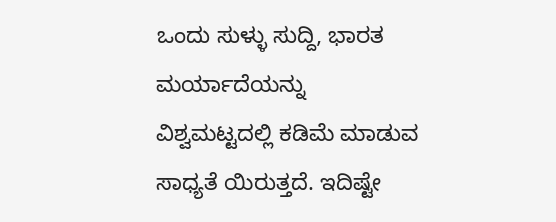ಒಂದು ಸುಳ್ಳು ಸುದ್ದಿ, ಭಾರತ ಮರ್ಯಾದೆಯನ್ನು ವಿಶ್ವಮಟ್ಟದಲ್ಲಿ ಕಡಿಮೆ ಮಾಡುವ ಸಾಧ್ಯತೆ ಯಿರುತ್ತದೆ. ಇದಿಷ್ಟೇ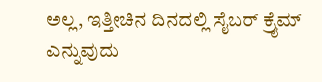ಅಲ್ಲ, ಇತ್ತೀಚಿನ ದಿನದಲ್ಲಿ ಸೈಬರ್ ಕ್ರೈಮ್ ಎನ್ನುವುದು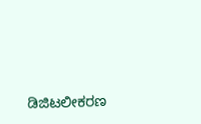ಡಿಜಿಟಲೀಕರಣ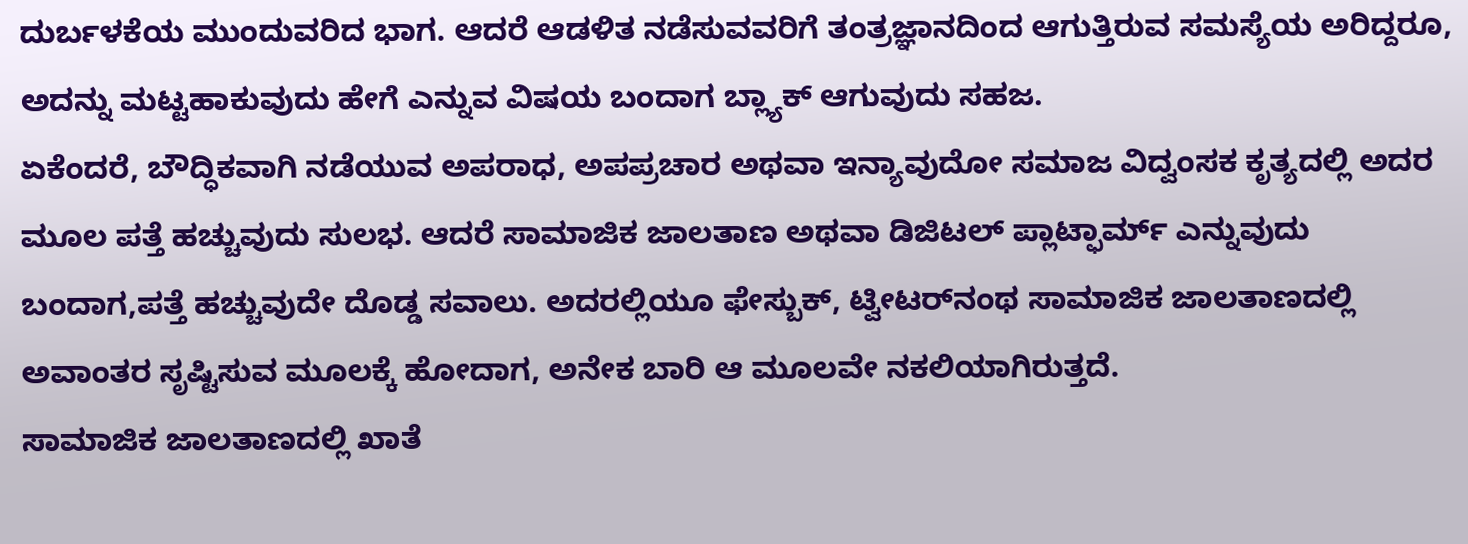ದುರ್ಬಳಕೆಯ ಮುಂದುವರಿದ ಭಾಗ. ಆದರೆ ಆಡಳಿತ ನಡೆಸುವವರಿಗೆ ತಂತ್ರಜ್ಞಾನದಿಂದ ಆಗುತ್ತಿರುವ ಸಮಸ್ಯೆಯ ಅರಿದ್ದರೂ, ಅದನ್ನು ಮಟ್ಟಹಾಕುವುದು ಹೇಗೆ ಎನ್ನುವ ವಿಷಯ ಬಂದಾಗ ಬ್ಲ್ಯಾಕ್ ಆಗುವುದು ಸಹಜ.
ಏಕೆಂದರೆ, ಬೌದ್ಧಿಕವಾಗಿ ನಡೆಯುವ ಅಪರಾಧ, ಅಪಪ್ರಚಾರ ಅಥವಾ ಇನ್ಯಾವುದೋ ಸಮಾಜ ವಿದ್ವಂಸಕ ಕೃತ್ಯದಲ್ಲಿ ಅದರ ಮೂಲ ಪತ್ತೆ ಹಚ್ಚುವುದು ಸುಲಭ. ಆದರೆ ಸಾಮಾಜಿಕ ಜಾಲತಾಣ ಅಥವಾ ಡಿಜಿಟಲ್ ಪ್ಲಾಟ್ಫಾರ್ಮ್ ಎನ್ನುವುದು ಬಂದಾಗ,ಪತ್ತೆ ಹಚ್ಚುವುದೇ ದೊಡ್ಡ ಸವಾಲು. ಅದರಲ್ಲಿಯೂ ಫೇಸ್ಬುಕ್, ಟ್ವೀಟರ್‌ನಂಥ ಸಾಮಾಜಿಕ ಜಾಲತಾಣದಲ್ಲಿ ಅವಾಂತರ ಸೃಷ್ಟಿಸುವ ಮೂಲಕ್ಕೆ ಹೋದಾಗ, ಅನೇಕ ಬಾರಿ ಆ ಮೂಲವೇ ನಕಲಿಯಾಗಿರುತ್ತದೆ.
ಸಾಮಾಜಿಕ ಜಾಲತಾಣದಲ್ಲಿ ಖಾತೆ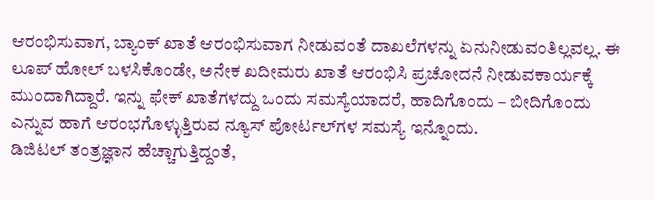ಆರಂಭಿಸುವಾಗ, ಬ್ಯಾಂಕ್ ಖಾತೆ ಆರಂಭಿಸುವಾಗ ನೀಡುವಂತೆ ದಾಖಲೆಗಳನ್ನು ಏನುನೀಡುವಂತಿಲ್ಲವಲ್ಲ. ಈ ಲೂಪ್ ಹೋಲ್ ಬಳಸಿಕೊಂಡೇ, ಅನೇಕ ಖದೀಮರು ಖಾತೆ ಆರಂಭಿಸಿ ಪ್ರಚೋದನೆ ನೀಡುವಕಾರ್ಯಕ್ಕೆ ಮುಂದಾಗಿದ್ದಾರೆ. ಇನ್ನು ಫೇಕ್ ಖಾತೆಗಳದ್ದು ಒಂದು ಸಮಸ್ಯೆಯಾದರೆ, ಹಾದಿಗೊಂದು – ಬೀದಿಗೊಂದು ಎನ್ನುವ ಹಾಗೆ ಆರಂಭಗೊಳ್ಳುತ್ತಿರುವ ನ್ಯೂಸ್ ಪೋರ್ಟಲ್‌ಗಳ ಸಮಸ್ಯೆ ಇನ್ನೊಂದು.
ಡಿಜಿಟಲ್ ತಂತ್ರಜ್ಞಾನ ಹೆಚ್ಚಾಗುತ್ತಿದ್ದಂತೆ,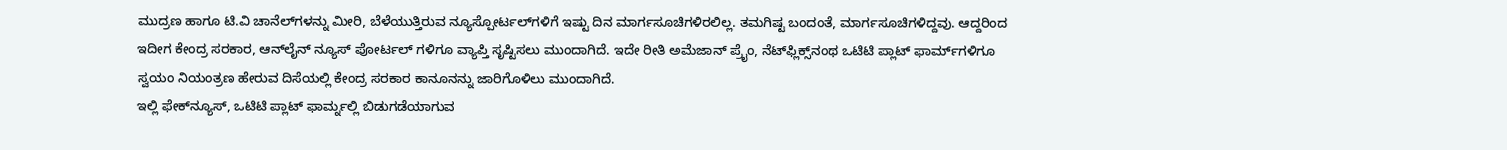ಮುದ್ರಣ ಹಾಗೂ ಟಿ.ವಿ ಚಾನೆಲ್‌ಗಳನ್ನು ಮೀರಿ, ಬೆಳೆಯುತ್ತಿರುವ ನ್ಯೂಸ್ಪೋರ್ಟಲ್‌ಗಳಿಗೆ ಇಷ್ಟು ದಿನ ಮಾರ್ಗಸೂಚಿಗಳಿರಲಿಲ್ಲ. ತಮಗಿಷ್ಟ ಬಂದಂತೆ, ಮಾರ್ಗಸೂಚಿಗಳಿದ್ದವು. ಆದ್ದರಿಂದ ಇದೀಗ ಕೇಂದ್ರ ಸರಕಾರ, ಆನ್‌ಲೈನ್ ನ್ಯೂಸ್ ಪೋರ್ಟಲ್ ಗಳಿಗೂ ವ್ಯಾಪ್ತಿ ಸೃಷ್ಟಿಸಲು ಮುಂದಾಗಿದೆ. ಇದೇ ರೀತಿ ಅಮೆಜಾನ್ ಪ್ರೈಂ, ನೆಟ್‌ಫ್ಲಿಕ್ಸ್‌ನಂಥ ಒಟಿಟಿ ಪ್ಲಾಟ್ ಫಾರ್ಮ್‌ಗಳಿಗೂ ಸ್ವಯಂ ನಿಯಂತ್ರಣ ಹೇರುವ ದಿಸೆಯಲ್ಲಿ ಕೇಂದ್ರ ಸರಕಾರ ಕಾನೂನನ್ನು ಜಾರಿಗೊಳಿಲು ಮುಂದಾಗಿದೆ.
ಇಲ್ಲಿ ಫೇಕ್‌ನ್ಯೂಸ್, ಒಟಿಟಿ ಪ್ಲಾಟ್ ಫಾರ್ಮ್ನಲ್ಲಿ ಬಿಡುಗಡೆಯಾಗುವ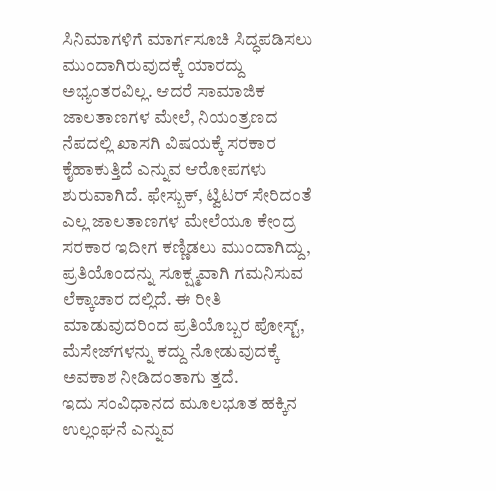ಸಿನಿಮಾಗಳಿಗೆ ಮಾರ್ಗಸೂಚಿ ಸಿದ್ಧಪಡಿಸಲು ಮುಂದಾಗಿರುವುದಕ್ಕೆ ಯಾರದ್ದು ಅಭ್ಯಂತರವಿಲ್ಲ. ಆದರೆ ಸಾಮಾಜಿಕ ಜಾಲತಾಣಗಳ ಮೇಲೆ, ನಿಯಂತ್ರಣದ ನೆಪದಲ್ಲಿ ಖಾಸಗಿ ವಿಷಯಕ್ಕೆ ಸರಕಾರ ಕೈಹಾಕುತ್ತಿದೆ ಎನ್ನುವ ಆರೋಪಗಳು ಶುರುವಾಗಿದೆ. ಫೇಸ್ಬುಕ್, ಟ್ವಿಟರ್ ಸೇರಿದಂತೆ ಎಲ್ಲ ಜಾಲತಾಣಗಳ ಮೇಲೆಯೂ ಕೇಂದ್ರ ಸರಕಾರ ಇದೀಗ ಕಣ್ಣಿಡಲು ಮುಂದಾಗಿದ್ದು, ಪ್ರತಿಯೊಂದನ್ನು ಸೂಕ್ಷ್ಮವಾಗಿ ಗಮನಿಸುವ ಲೆಕ್ಕಾಚಾರ ದಲ್ಲಿದೆ. ಈ ರೀತಿ ಮಾಡುವುದರಿಂದ ಪ್ರತಿಯೊಬ್ಬರ ಪೋಸ್ಟ್, ಮೆಸೇಜ್‌ಗಳನ್ನು ಕದ್ದು ನೋಡುವುದಕ್ಕೆ ಅವಕಾಶ ನೀಡಿದಂತಾಗು ತ್ತದೆ.
ಇದು ಸಂವಿಧಾನದ ಮೂಲಭೂತ ಹಕ್ಕಿನ ಉಲ್ಲಂಘನೆ ಎನ್ನುವ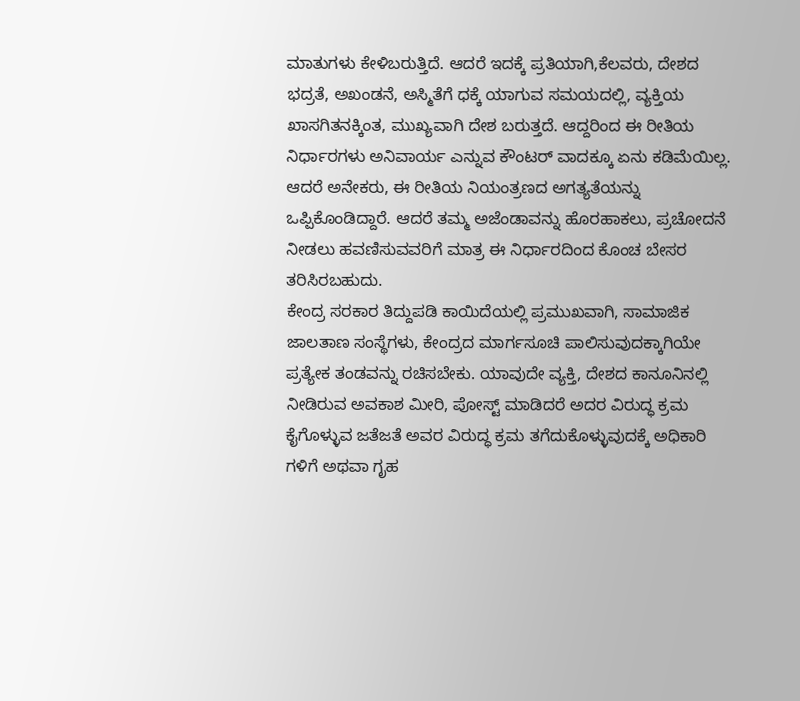ಮಾತುಗಳು ಕೇಳಿಬರುತ್ತಿದೆ. ಆದರೆ ಇದಕ್ಕೆ ಪ್ರತಿಯಾಗಿ,ಕೆಲವರು, ದೇಶದ ಭದ್ರತೆ, ಅಖಂಡನೆ, ಅಸ್ಮಿತೆಗೆ ಧಕ್ಕೆ ಯಾಗುವ ಸಮಯದಲ್ಲಿ, ವ್ಯಕ್ತಿಯ ಖಾಸಗಿತನಕ್ಕಿಂತ, ಮುಖ್ಯವಾಗಿ ದೇಶ ಬರುತ್ತದೆ. ಆದ್ದರಿಂದ ಈ ರೀತಿಯ ನಿರ್ಧಾರಗಳು ಅನಿವಾರ್ಯ ಎನ್ನುವ ಕೌಂಟರ್ ವಾದಕ್ಕೂ ಏನು ಕಡಿಮೆಯಿಲ್ಲ. ಆದರೆ ಅನೇಕರು, ಈ ರೀತಿಯ ನಿಯಂತ್ರಣದ ಅಗತ್ಯತೆಯನ್ನು ಒಪ್ಪಿಕೊಂಡಿದ್ದಾರೆ. ಆದರೆ ತಮ್ಮ ಅಜೆಂಡಾವನ್ನು ಹೊರಹಾಕಲು, ಪ್ರಚೋದನೆ ನೀಡಲು ಹವಣಿಸುವವರಿಗೆ ಮಾತ್ರ ಈ ನಿರ್ಧಾರದಿಂದ ಕೊಂಚ ಬೇಸರ ತರಿಸಿರಬಹುದು.
ಕೇಂದ್ರ ಸರಕಾರ ತಿದ್ದುಪಡಿ ಕಾಯಿದೆಯಲ್ಲಿ ಪ್ರಮುಖವಾಗಿ, ಸಾಮಾಜಿಕ ಜಾಲತಾಣ ಸಂಸ್ಥೆಗಳು, ಕೇಂದ್ರದ ಮಾರ್ಗಸೂಚಿ ಪಾಲಿಸುವುದಕ್ಕಾಗಿಯೇ ಪ್ರತ್ಯೇಕ ತಂಡವನ್ನು ರಚಿಸಬೇಕು. ಯಾವುದೇ ವ್ಯಕ್ತಿ, ದೇಶದ ಕಾನೂನಿನಲ್ಲಿ ನೀಡಿರುವ ಅವಕಾಶ ಮೀರಿ, ಪೋಸ್ಟ್ ಮಾಡಿದರೆ ಅದರ ವಿರುದ್ಧ ಕ್ರಮ ಕೈಗೊಳ್ಳುವ ಜತೆಜತೆ ಅವರ ವಿರುದ್ಧ ಕ್ರಮ ತಗೆದುಕೊಳ್ಳುವುದಕ್ಕೆ ಅಧಿಕಾರಿ ಗಳಿಗೆ ಅಥವಾ ಗೃಹ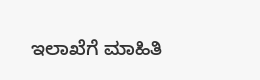ಇಲಾಖೆಗೆ ಮಾಹಿತಿ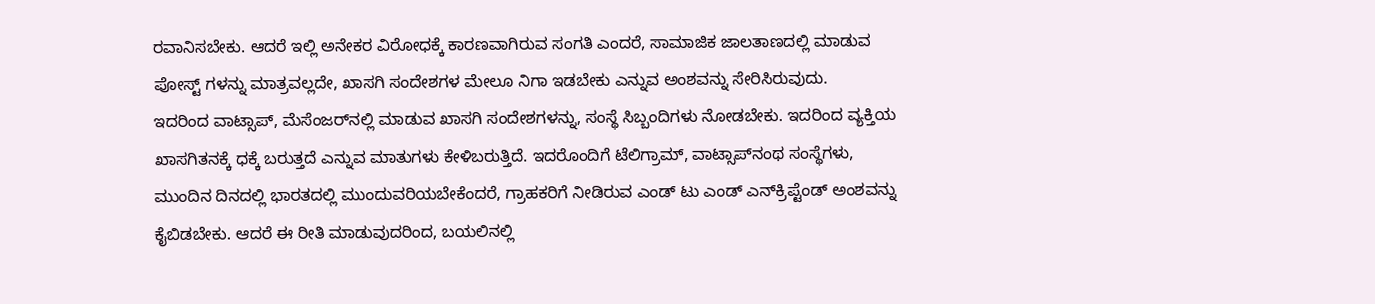ರವಾನಿಸಬೇಕು. ಆದರೆ ಇಲ್ಲಿ ಅನೇಕರ ವಿರೋಧಕ್ಕೆ ಕಾರಣವಾಗಿರುವ ಸಂಗತಿ ಎಂದರೆ, ಸಾಮಾಜಿಕ ಜಾಲತಾಣದಲ್ಲಿ ಮಾಡುವ ಪೋಸ್ಟ್ ಗಳನ್ನು ಮಾತ್ರವಲ್ಲದೇ, ಖಾಸಗಿ ಸಂದೇಶಗಳ ಮೇಲೂ ನಿಗಾ ಇಡಬೇಕು ಎನ್ನುವ ಅಂಶವನ್ನು ಸೇರಿಸಿರುವುದು.
ಇದರಿಂದ ವಾಟ್ಸಾಪ್, ಮೆಸೆಂಜರ್‌ನಲ್ಲಿ ಮಾಡುವ ಖಾಸಗಿ ಸಂದೇಶಗಳನ್ನು, ಸಂಸ್ಥೆ ಸಿಬ್ಬಂದಿಗಳು ನೋಡಬೇಕು. ಇದರಿಂದ ವ್ಯಕ್ತಿಯ ಖಾಸಗಿತನಕ್ಕೆ ಧಕ್ಕೆ ಬರುತ್ತದೆ ಎನ್ನುವ ಮಾತುಗಳು ಕೇಳಿಬರುತ್ತಿದೆ. ಇದರೊಂದಿಗೆ ಟೆಲಿಗ್ರಾಮ್, ವಾಟ್ಸಾಪ್‌ನಂಥ ಸಂಸ್ಥೆಗಳು, ಮುಂದಿನ ದಿನದಲ್ಲಿ ಭಾರತದಲ್ಲಿ ಮುಂದುವರಿಯಬೇಕೆಂದರೆ, ಗ್ರಾಹಕರಿಗೆ ನೀಡಿರುವ ಎಂಡ್ ಟು ಎಂಡ್ ಎನ್‌ಕ್ರಿಪ್ಟೆಂಡ್ ಅಂಶವನ್ನು ಕೈಬಿಡಬೇಕು. ಆದರೆ ಈ ರೀತಿ ಮಾಡುವುದರಿಂದ, ಬಯಲಿನಲ್ಲಿ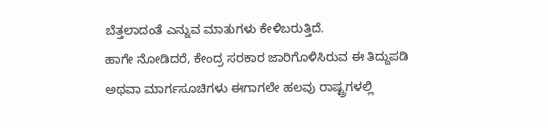ಬೆತ್ತಲಾದಂತೆ ಎನ್ನುವ ಮಾತುಗಳು ಕೇಳಿಬರುತ್ತಿದೆ.
ಹಾಗೇ ನೋಡಿದರೆ, ಕೇಂದ್ರ ಸರಕಾರ ಜಾರಿಗೊಳಿಸಿರುವ ಈ ತಿದ್ದುಪಡಿ ಅಥವಾ ಮಾರ್ಗಸೂಚಿಗಳು ಈಗಾಗಲೇ ಹಲವು ರಾಷ್ಟ್ರಗಳಲ್ಲಿ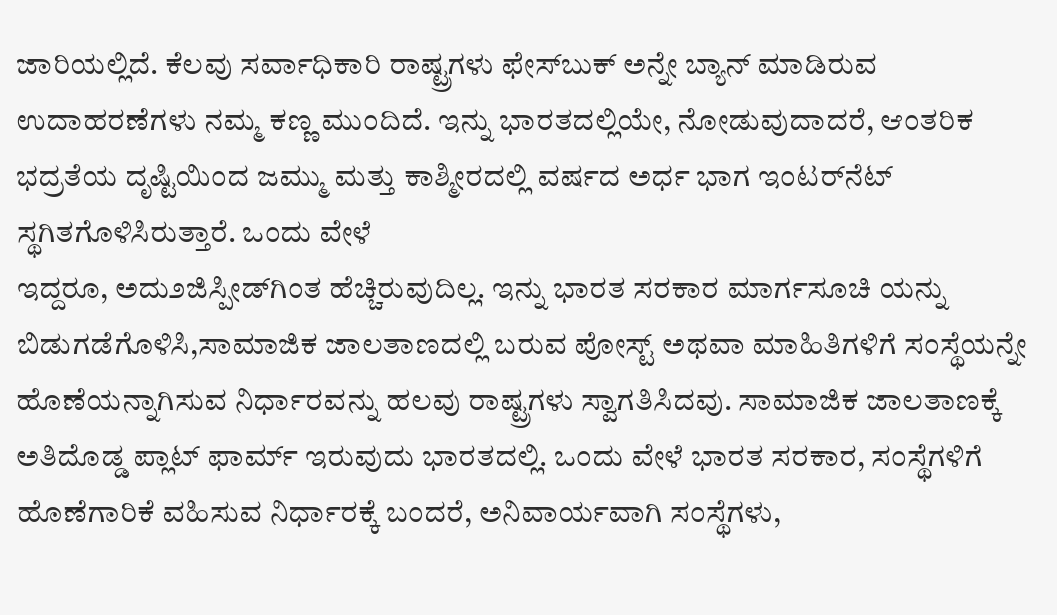ಜಾರಿಯಲ್ಲಿದೆ. ಕೆಲವು ಸರ್ವಾಧಿಕಾರಿ ರಾಷ್ಟ್ರಗಳು ಫೇಸ್‌ಬುಕ್ ಅನ್ನೇ ಬ್ಯಾನ್ ಮಾಡಿರುವ ಉದಾಹರಣೆಗಳು ನಮ್ಮ ಕಣ್ಣ ಮುಂದಿದೆ. ಇನ್ನು ಭಾರತದಲ್ಲಿಯೇ, ನೋಡುವುದಾದರೆ, ಆಂತರಿಕ ಭದ್ರತೆಯ ದೃಷ್ಟಿಯಿಂದ ಜಮ್ಮು ಮತ್ತು ಕಾಶ್ಮೀರದಲ್ಲಿ ವರ್ಷದ ಅರ್ಧ ಭಾಗ ಇಂಟರ್‌ನೆಟ್ ಸ್ಥಗಿತಗೊಳಿಸಿರುತ್ತಾರೆ. ಒಂದು ವೇಳೆ
ಇದ್ದರೂ, ಅದು೨ಜಿಸ್ಪೀಡ್‌ಗಿಂತ ಹೆಚ್ಚಿರುವುದಿಲ್ಲ. ಇನ್ನು ಭಾರತ ಸರಕಾರ ಮಾರ್ಗಸೂಚಿ ಯನ್ನು ಬಿಡುಗಡೆಗೊಳಿಸಿ,ಸಾಮಾಜಿಕ ಜಾಲತಾಣದಲ್ಲಿ ಬರುವ ಪೋಸ್ಟ್ ಅಥವಾ ಮಾಹಿತಿಗಳಿಗೆ ಸಂಸ್ಥೆಯನ್ನೇ ಹೊಣೆಯನ್ನಾಗಿಸುವ ನಿರ್ಧಾರವನ್ನು ಹಲವು ರಾಷ್ಟ್ರಗಳು ಸ್ವಾಗತಿಸಿದವು. ಸಾಮಾಜಿಕ ಜಾಲತಾಣಕ್ಕೆ ಅತಿದೊಡ್ಡ ಪ್ಲಾಟ್ ಫಾರ್ಮ್ ಇರುವುದು ಭಾರತದಲ್ಲಿ. ಒಂದು ವೇಳೆ ಭಾರತ ಸರಕಾರ, ಸಂಸ್ಥೆಗಳಿಗೆ ಹೊಣೆಗಾರಿಕೆ ವಹಿಸುವ ನಿರ್ಧಾರಕ್ಕೆ ಬಂದರೆ, ಅನಿವಾರ್ಯವಾಗಿ ಸಂಸ್ಥೆಗಳು,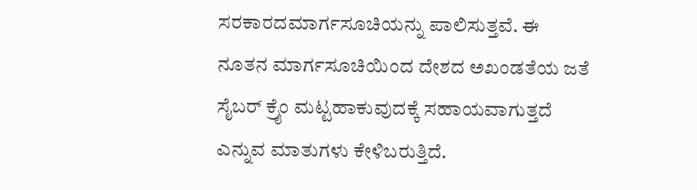ಸರಕಾರದಮಾರ್ಗಸೂಚಿಯನ್ನು ಪಾಲಿಸುತ್ತವೆ. ಈ ನೂತನ ಮಾರ್ಗಸೂಚಿಯಿಂದ ದೇಶದ ಅಖಂಡತೆಯ ಜತೆ ಸೈಬರ್ ಕ್ರೈಂ ಮಟ್ಟಹಾಕುವುದಕ್ಕೆ ಸಹಾಯವಾಗುತ್ತದೆ ಎನ್ನುವ ಮಾತುಗಳು ಕೇಳಿಬರುತ್ತಿದೆ.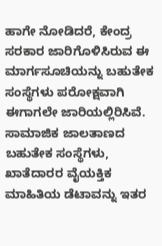ಹಾಗೇ ನೋಡಿದರೆ, ಕೇಂದ್ರ ಸರಕಾರ ಜಾರಿಗೊಳಿಸಿರುವ ಈ ಮಾರ್ಗಸೂಚಿಯನ್ನು ಬಹುತೇಕ ಸಂಸ್ಥೆಗಳು ಪರೋಕ್ಷವಾಗಿ ಈಗಾಗಲೇ ಜಾರಿಯಲ್ಲಿರಿಸಿವೆ. ಸಾಮಾಜಿಕ ಜಾಲತಾಣದ ಬಹುತೇಕ ಸಂಸ್ಥೆಗಳು, ಖಾತೆದಾರರ ವೈಯಕ್ತಿಕ ಮಾಹಿತಿಯ ಡೆಟಾವನ್ನು ಇತರ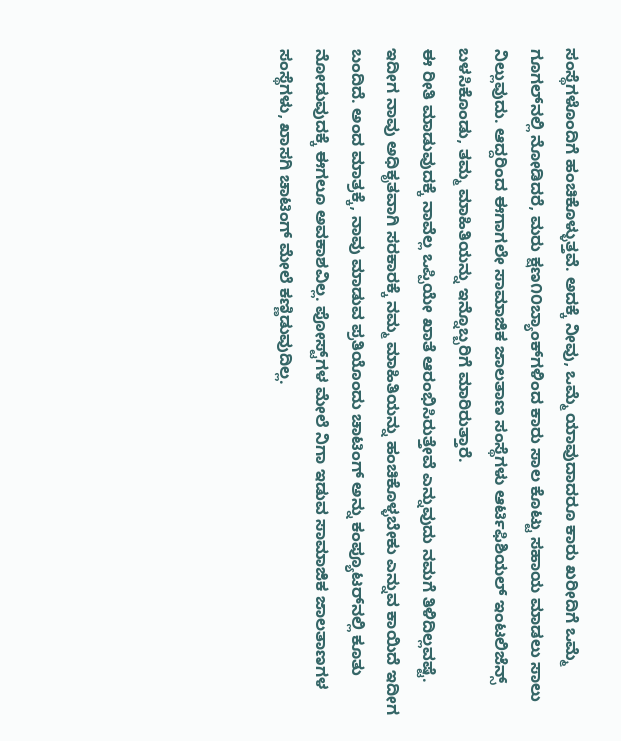ಸಂಸ್ಥೆಗಳೊಂದಿಗೆ ಹಂಚಿಕೊಳ್ಳುತ್ತವೆ. ಅದಕ್ಕೆ ನೀವು, ಒಮ್ಮೆ ಯಾವುದಾದರೂ ಕಾರು ಖರೀದಿಗೆ ಒಮ್ಮೆ ಗೂಗಲ್‌ನಲ್ಲಿ ನೋಡಿದರೆ, ಮರು ಕ್ಷಣ೧೦ಬ್ಯಾಂಕ್‌ಗಳಿಂದ ಕಾರು ಸಾಲ ಕೊಟ್ಟು ಸಹಾಯ ಮಾಡಲು ಸಾಲು ನಿಲ್ಲುವುದು. ಆದ್ದರಿಂದ ಈಗಾಗಲೇ ಸಾಮಾಜಿಕ ಜಾಲತಾಣ ಸಂಸ್ಥೆಗಳು ಆರ್ಟಿಫಿಶಿಯಲ್ ಇಂಟಲಿಜೆನ್ಸ್ ಬಳಸಿಕೊಂಡು, ತಮ್ಮ ಮಾಹಿತಿಯನ್ನು ಇನ್ನೊಬ್ಬರಿಗೆ ಮಾರಿರುತ್ತಾರೆ.
ಈ ರೀತಿ ಮಾಡುವುದಕ್ಕೆ ನಾವೆಲ್ಲ ಒಪ್ಪಿಯೇ ಖಾತೆ ಆರಂಭಿಸಿರುತ್ತೇವೆ ಎನ್ನುವುದು ನಮಗೆ ತಿಳಿದಿಲ್ಲವಷ್ಟೆ. ಇದೀಗ ನಾವು ಅಧಿಕೃತವಾಗಿ ಸರಕಾರಕ್ಕೆ ನಮ್ಮ ಮಾಹಿತಿಯನ್ನು ಹಂಚಿಕೊಳ್ಳಬೇಕು ಎನ್ನುವ ಕಾಯಿದೆ ಇದೀಗ ಬಂದಿದೆ. ಅಂದ ಮಾತ್ರಕ್ಕೆ, ನಾವು ಮಾಡುವ ಪ್ರತಿಯೊಂದು ಚಾಟಿಂಗ್ ಅನ್ನು ಕಂಪ್ಯೂಟರ್‌ನಲ್ಲಿ ಕೂತು ನೋಡುವುದಕ್ಕೆ ಈಗಲೂ ಅವಕಾಶವಿಲ್ಲ. ಪೋಸ್ಟ್‌ಗಳ ಮೇಲೆ ನಿಗಾ ಇಡುವ ಸಾಮಾಜಿಕ ಜಾಲತಾಣಗಳ ಸಂಸ್ಥೆಗಳು, ಖಾಸಗಿ ಚಾಟಿಂಗ್ ಮೇಲೆ ಕಣ್ಣಿಡುವುದಿಲ್ಲ.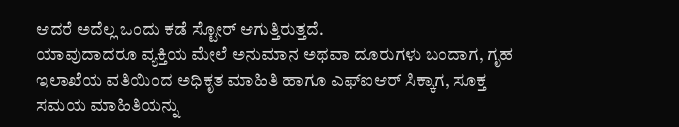ಆದರೆ ಅದೆಲ್ಲ ಒಂದು ಕಡೆ ಸ್ಟೋರ್ ಆಗುತ್ತಿರುತ್ತದೆ.
ಯಾವುದಾದರೂ ವ್ಯಕ್ತಿಯ ಮೇಲೆ ಅನುಮಾನ ಅಥವಾ ದೂರುಗಳು ಬಂದಾಗ, ಗೃಹ ಇಲಾಖೆಯ ವತಿಯಿಂದ ಅಧಿಕೃತ ಮಾಹಿತಿ ಹಾಗೂ ಎಫ್‌ಐಆರ್ ಸಿಕ್ಕಾಗ, ಸೂಕ್ತ ಸಮಯ ಮಾಹಿತಿಯನ್ನು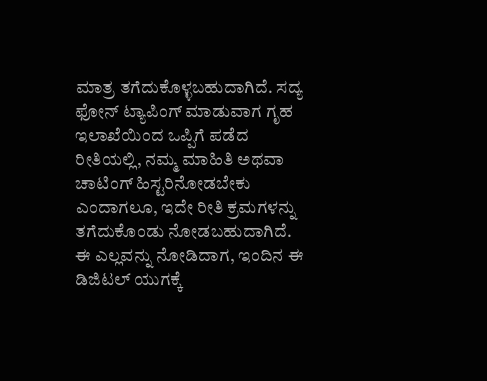ಮಾತ್ರ ತಗೆದುಕೊಳ್ಳಬಹುದಾಗಿದೆ. ಸದ್ಯ ಫೋನ್ ಟ್ಯಾಪಿಂಗ್ ಮಾಡುವಾಗ ಗೃಹ ಇಲಾಖೆಯಿಂದ ಒಪ್ಪಿಗೆ ಪಡೆದ ರೀತಿಯಲ್ಲಿ, ನಮ್ಮ ಮಾಹಿತಿ ಅಥವಾ ಚಾಟಿಂಗ್ ಹಿಸ್ಟರಿನೋಡಬೇಕು ಎಂದಾಗಲೂ, ಇದೇ ರೀತಿ ಕ್ರಮಗಳನ್ನು ತಗೆದುಕೊಂಡು ನೋಡಬಹುದಾಗಿದೆ.
ಈ ಎಲ್ಲವನ್ನು ನೋಡಿದಾಗ, ಇಂದಿನ ಈ ಡಿಜಿಟಲ್ ಯುಗಕ್ಕೆ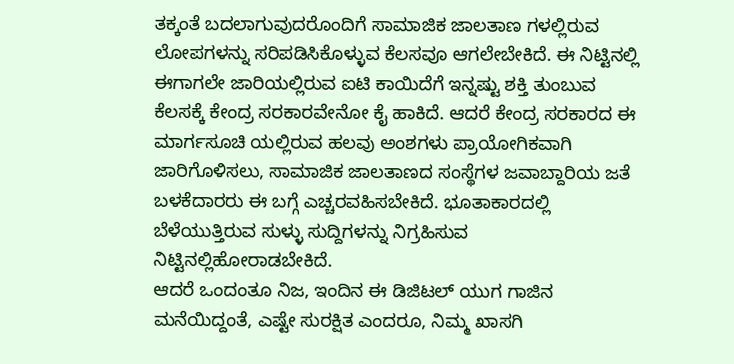ತಕ್ಕಂತೆ ಬದಲಾಗುವುದರೊಂದಿಗೆ ಸಾಮಾಜಿಕ ಜಾಲತಾಣ ಗಳಲ್ಲಿರುವ ಲೋಪಗಳನ್ನು ಸರಿಪಡಿಸಿಕೊಳ್ಳುವ ಕೆಲಸವೂ ಆಗಲೇಬೇಕಿದೆ. ಈ ನಿಟ್ಟಿನಲ್ಲಿ ಈಗಾಗಲೇ ಜಾರಿಯಲ್ಲಿರುವ ಐಟಿ ಕಾಯಿದೆಗೆ ಇನ್ನಷ್ಟು ಶಕ್ತಿ ತುಂಬುವ ಕೆಲಸಕ್ಕೆ ಕೇಂದ್ರ ಸರಕಾರವೇನೋ ಕೈ ಹಾಕಿದೆ. ಆದರೆ ಕೇಂದ್ರ ಸರಕಾರದ ಈ ಮಾರ್ಗಸೂಚಿ ಯಲ್ಲಿರುವ ಹಲವು ಅಂಶಗಳು ಪ್ರಾಯೋಗಿಕವಾಗಿ ಜಾರಿಗೊಳಿಸಲು, ಸಾಮಾಜಿಕ ಜಾಲತಾಣದ ಸಂಸ್ಥೆಗಳ ಜವಾಬ್ದಾರಿಯ ಜತೆ ಬಳಕೆದಾರರು ಈ ಬಗ್ಗೆ ಎಚ್ಚರವಹಿಸಬೇಕಿದೆ. ಭೂತಾಕಾರದಲ್ಲಿ ಬೆಳೆಯುತ್ತಿರುವ ಸುಳ್ಳು ಸುದ್ದಿಗಳನ್ನು ನಿಗ್ರಹಿಸುವ ನಿಟ್ಟಿನಲ್ಲಿಹೋರಾಡಬೇಕಿದೆ.
ಆದರೆ ಒಂದಂತೂ ನಿಜ, ಇಂದಿನ ಈ ಡಿಜಿಟಲ್ ಯುಗ ಗಾಜಿನ ಮನೆಯಿದ್ದಂತೆ, ಎಷ್ಟೇ ಸುರಕ್ಷಿತ ಎಂದರೂ, ನಿಮ್ಮ ಖಾಸಗಿ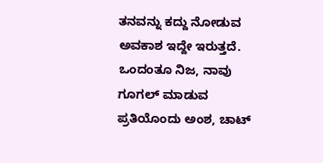ತನವನ್ನು ಕದ್ದು ನೋಡುವ ಅವಕಾಶ ಇದ್ದೇ ಇರುತ್ತದೆ. ಒಂದಂತೂ ನಿಜ, ನಾವು ಗೂಗಲ್ ಮಾಡುವ ಪ್ರತಿಯೊಂದು ಅಂಶ, ಚಾಟ್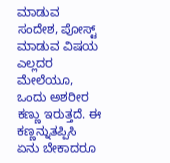ಮಾಡುವ ಸಂದೇಶ, ಪೋಸ್ಟ್ ಮಾಡುವ ವಿಷಯ ಎಲ್ಲದರ ಮೇಲೆಯೂ, ಒಂದು ಅಶರೀರ ಕಣ್ಣು ಇರುತ್ತದೆ. ಈ ಕಣ್ಣನ್ನುತಪ್ಪಿಸಿ ಏನು ಬೇಕಾದರೂ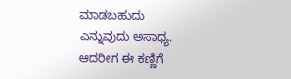ಮಾಡಬಹುದು ಎನ್ನುವುದು ಅಸಾಧ್ಯ. ಆದರೀಗ ಈ ಕಣ್ಣಿಗೆ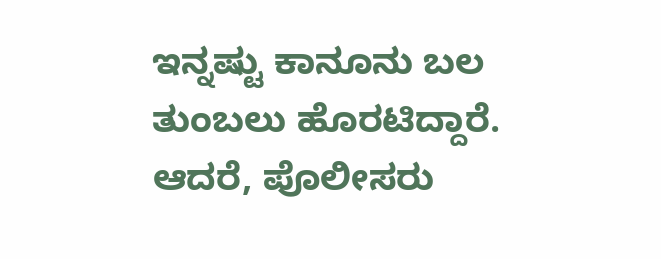ಇನ್ನಷ್ಟು ಕಾನೂನು ಬಲ ತುಂಬಲು ಹೊರಟಿದ್ದಾರೆ.
ಆದರೆ, ಪೊಲೀಸರು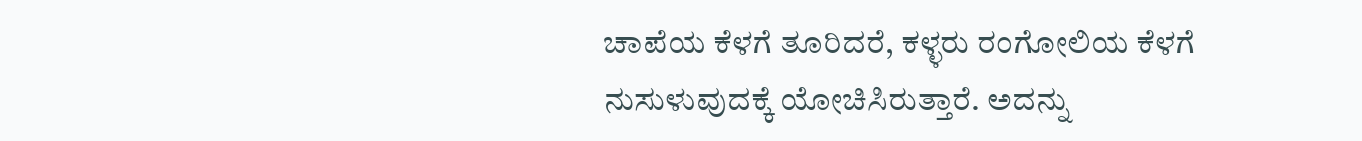ಚಾಪೆಯ ಕೆಳಗೆ ತೂರಿದರೆ, ಕಳ್ಳರು ರಂಗೋಲಿಯ ಕೆಳಗೆ ನುಸುಳುವುದಕ್ಕೆ ಯೋಚಿಸಿರುತ್ತಾರೆ. ಅದನ್ನು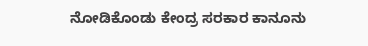ನೋಡಿಕೊಂಡು ಕೇಂದ್ರ ಸರಕಾರ ಕಾನೂನು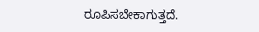ರೂಪಿಸಬೇಕಾಗುತ್ತದೆ.